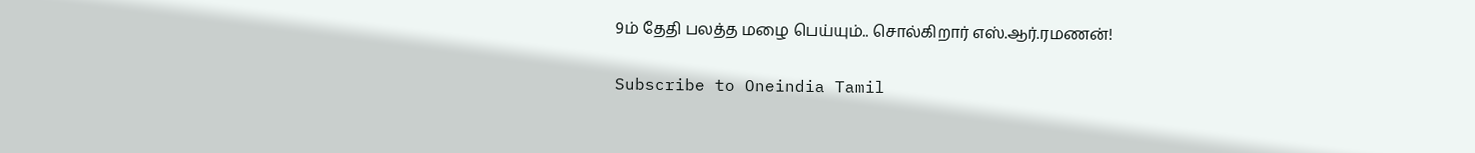9ம் தேதி பலத்த மழை பெய்யும்.. சொல்கிறார் எஸ்.ஆர்.ரமணன்!

Subscribe to Oneindia Tamil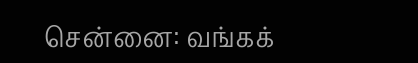சென்னை: வங்கக்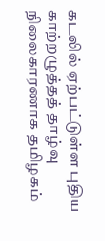கடலில் ஏற்பட்டுள்ள புதிய காற்றழுத்தத் தாழ்வு நிலைகாரணாக தமிழகம்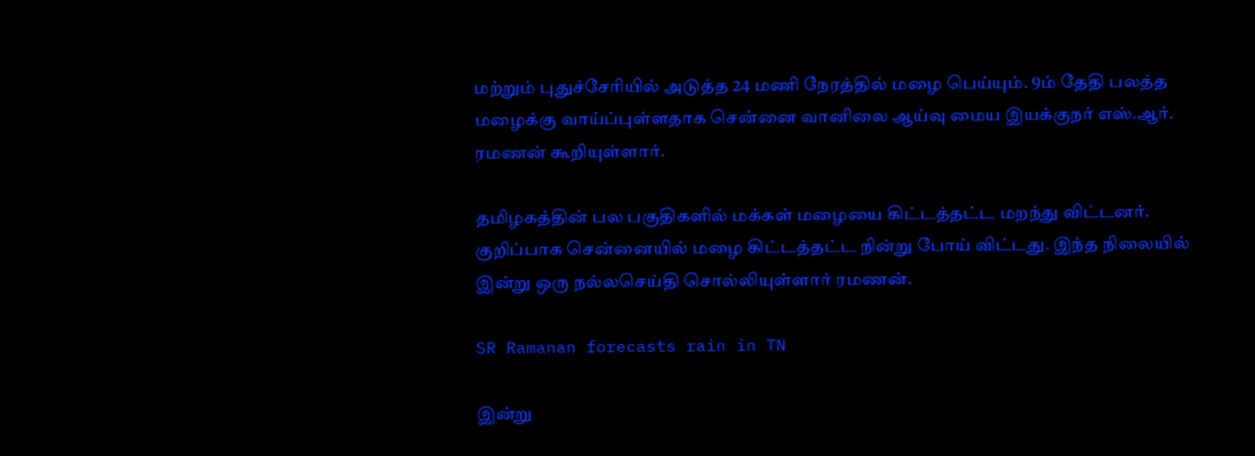மற்றும் புதுச்சேரியில் அடுத்த 24 மணி நேரத்தில் மழை பெய்யும். 9ம் தேதி பலத்த மழைக்கு வாய்ப்புள்ளதாக சென்னை வானிலை ஆய்வு மைய இயக்குநர் எஸ்.ஆர். ரமணன் கூறியுள்ளார்.

தமிழகத்தின் பல பகுதிகளில் மக்கள் மழையை கிட்டத்தட்ட மறந்து விட்டனர். குறிப்பாக சென்னையில் மழை கிட்டத்தட்ட நின்று போய் விட்டது. இந்த நிலையில் இன்று ஒரு நல்லசெய்தி சொல்லியுள்ளார் ரமணன்.

SR Ramanan forecasts rain in TN

இன்று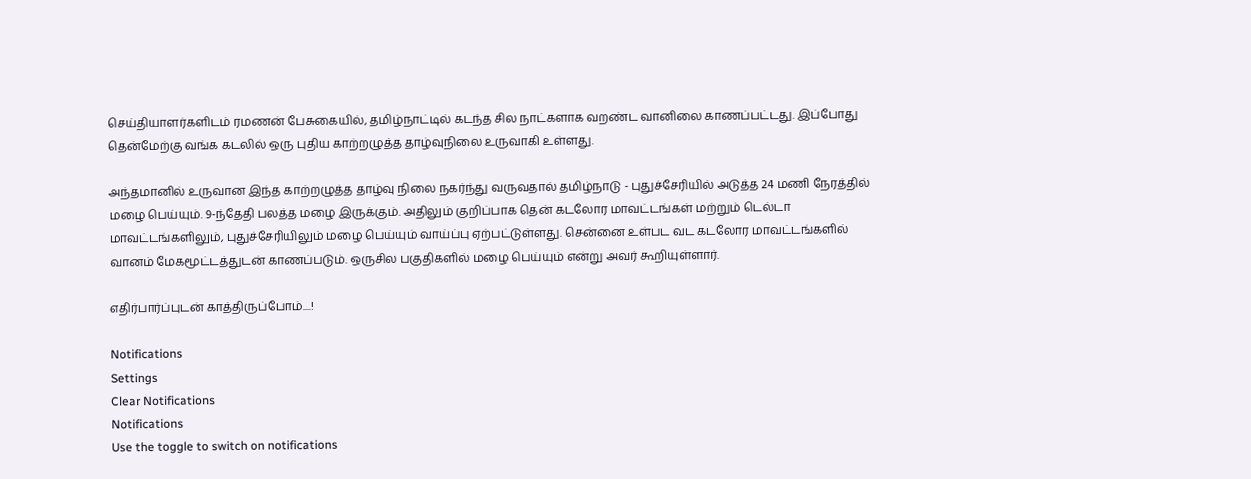செய்தியாளர்களிடம் ரமணன் பேசுகையில், தமிழ்நாட்டில் கடந்த சில நாட்களாக வறண்ட வானிலை காணப்பட்டது. இப்போது தென்மேற்கு வங்க கடலில் ஒரு புதிய காற்றழுத்த தாழ்வுநிலை உருவாகி உள்ளது.

அந்தமானில் உருவான இந்த காற்றழுத்த தாழ்வு நிலை நகர்ந்து வருவதால் தமிழ்நாடு - புதுச்சேரியில் அடுத்த 24 மணி நேரத்தில் மழை பெய்யும். 9-ந்தேதி பலத்த மழை இருக்கும். அதிலும் குறிப்பாக தென் கடலோர மாவட்டங்கள் மற்றும் டெல்டா மாவட்டங்களிலும், புதுச்சேரியிலும் மழை பெய்யும் வாய்ப்பு ஏற்பட்டுள்ளது. சென்னை உள்பட வட கடலோர மாவட்டங்களில் வானம் மேகமூட்டத்துடன் காணப்படும். ஒருசில பகுதிகளில் மழை பெய்யும் என்று அவர் கூறியுள்ளார்.

எதிர்பார்ப்புடன் காத்திருப்போம்....!

Notifications
Settings
Clear Notifications
Notifications
Use the toggle to switch on notifications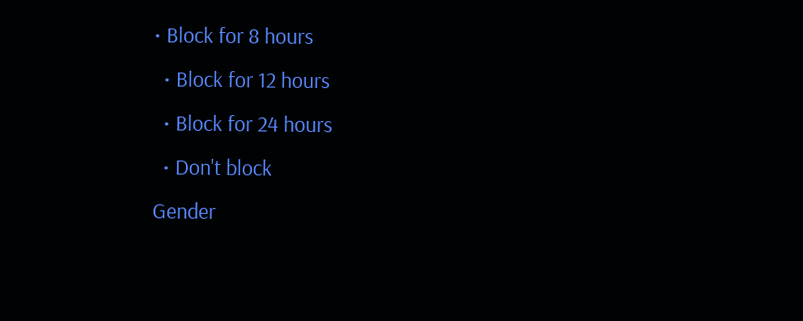• Block for 8 hours
  • Block for 12 hours
  • Block for 24 hours
  • Don't block
Gender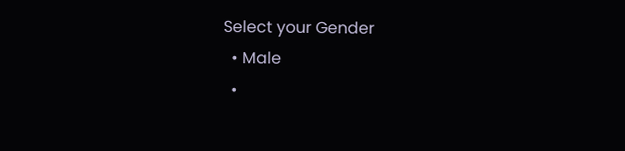Select your Gender
  • Male
  •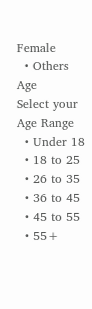Female
  • Others
Age
Select your Age Range
  • Under 18
  • 18 to 25
  • 26 to 35
  • 36 to 45
  • 45 to 55
  • 55+